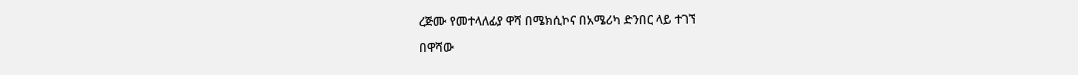ረጅሙ የመተላለፊያ ዋሻ በሜክሲኮና በአሜሪካ ድንበር ላይ ተገኘ

በዋሻው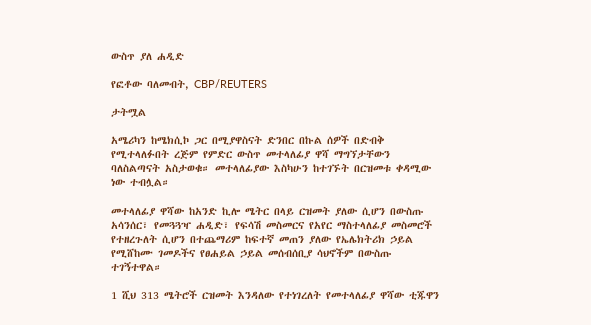ውስጥ ያለ ሐዲድ

የፎቶው ባለመብት, CBP/REUTERS

ታትሟል

አሜሪካን ከሜክሲኮ ጋር በሚያዋስናት ድንበር በኩል ሰዎች በድብቅ የሚተላለፉበት ረጅም የምድር ውስጥ መተላለፊያ ዋሻ ማግኘታቸውን ባለስልጣናት አስታወቁ። መተላለፊያው እስካሁን ከተገኙት በርዝመቱ ቀዳሚው ነው ተብሏል።

መተላለፊያ ዋሻው ከአንድ ኪሎ ሜትር በላይ ርዝመት ያለው ሲሆን በውስጡ አሳንሰር፣ የመጓጓዣ ሐዲድ፣ የፍሳሽ መስመርና የአየር ማስተላለፊያ መስመሮች የተዘረጉለት ሲሆን በተጨማሪም ከፍተኛ መጠን ያለው የኤሌክትሪክ ኃይል የሚሸከሙ ገመዶችና የፀሐይል ኃይል መሰብሰቢያ ሳህኖችም በውስጡ ተገኝተዋል።

1 ሺህ 313 ሜትሮች ርዝመት እንዳለው የተነገረለት የመተላለፊያ ዋሻው ቲጁዋን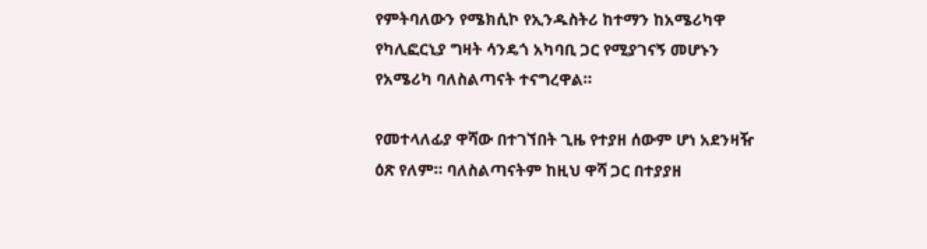የምትባለውን የሜክሲኮ የኢንዱስትሪ ከተማን ከአሜሪካዋ የካሊፎርኒያ ግዛት ሳንዴጎ አካባቢ ጋር የሚያገናኝ መሆኑን የአሜሪካ ባለስልጣናት ተናግረዋል።

የመተላለፊያ ዋሻው በተገኘበት ጊዜ የተያዘ ሰውም ሆነ አደንዛዥ ዕጽ የለም። ባለስልጣናትም ከዚህ ዋሻ ጋር በተያያዘ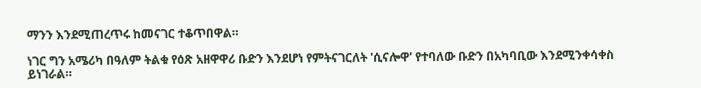ማንን እንደሚጠረጥሩ ከመናገር ተቆጥበዋል።

ነገር ግን አሜሪካ በዓለም ትልቁ የዕጽ አዘዋዋሪ ቡድን እንደሆነ የምትናገርለት 'ሲናሎዋ' የተባለው ቡድን በአካባቢው እንደሚንቀሳቀስ ይነገራል።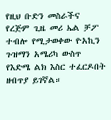የዚህ ቡድን መስራችና የረጅም ጊዜ መሪ ኤል ቻፖ ተብሎ የሚታወቀው ዮአኪን ጉዝማን አሜሪካ ውስጥ የእድሜ ልክ እስር ተፈርዶበት ዘብጥያ ይገኛል።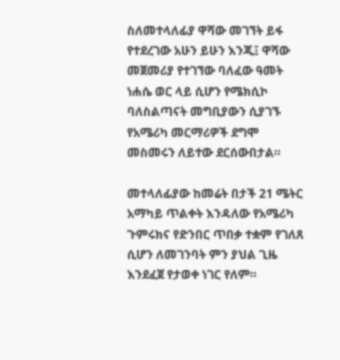ስለመተላለፊያ ዋሻው መገኘት ይፋ የተደረገው አሁን ይሁን እንጂ፤ ዋሻው መጀመሪያ የተገኘው ባለፈው ዓመት ነሐሴ ወር ላይ ሲሆን የሜክሲኮ ባለስልጣናት መግቢያውን ሲያገኙ የአሜሪካ መርማሪዎች ደግሞ መስመሩን ለይተው ደርሰውበታል።

መተላለፊያው ከመሬት በታች 21 ሜትር አማካይ ጥልቀት እንዳለው የአሜሪካ ጉምሩክና የድንበር ጥበቃ ተቋም የገለጸ ሲሆን ለመገንባት ምን ያህል ጊዜ እንደፈጀ የታወቀ ነገር የለም።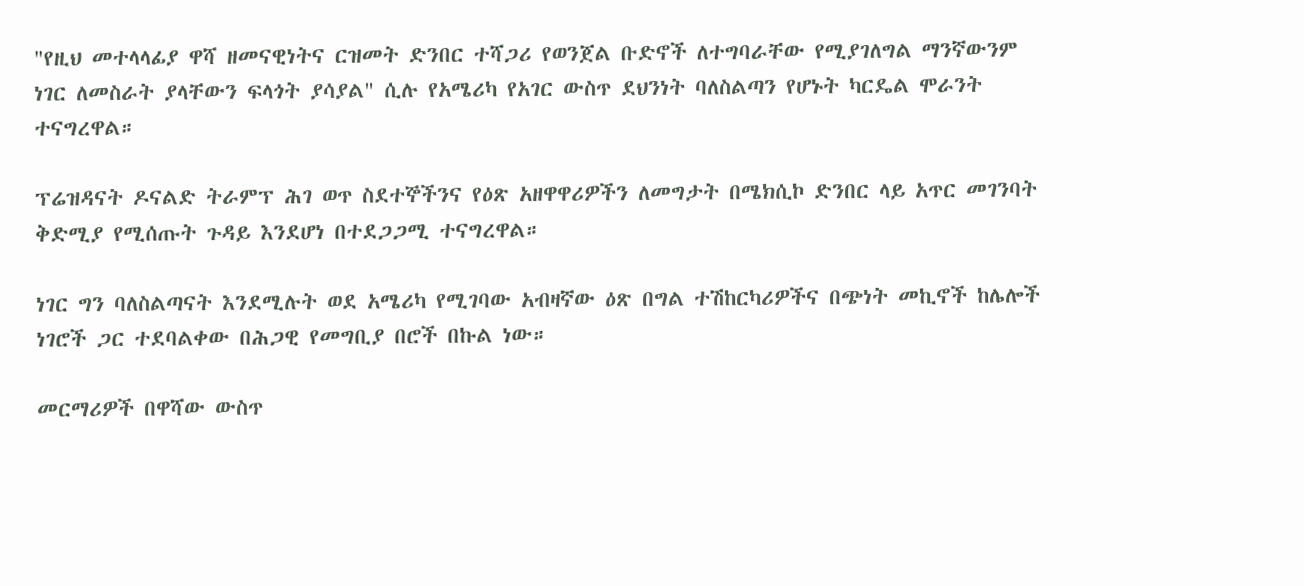"የዚህ መተላላፊያ ዋሻ ዘመናዊነትና ርዝመት ድንበር ተሻጋሪ የወንጀል ቡድኖች ለተግባራቸው የሚያገለግል ማንኛውንም ነገር ለመስራት ያላቸውን ፍላጎት ያሳያል" ሲሉ የአሜሪካ የአገር ውስጥ ደህንነት ባለስልጣን የሆኑት ካርዴል ሞራንት ተናግረዋል።

ፕሬዝዳናት ዶናልድ ትራምፕ ሕገ ወጥ ስደተኞችንና የዕጽ አዘዋዋሪዎችን ለመግታት በሜክሲኮ ድንበር ላይ አጥር መገንባት ቅድሚያ የሚሰጡት ጉዳይ እንደሆነ በተደጋጋሚ ተናግረዋል።

ነገር ግን ባለስልጣናት እንደሚሉት ወደ አሜሪካ የሚገባው አብዛኛው ዕጽ በግል ተሽከርካሪዎችና በጭነት መኪኖች ከሌሎች ነገሮች ጋር ተደባልቀው በሕጋዊ የመግቢያ በሮች በኩል ነው።

መርማሪዎች በዋሻው ውስጥ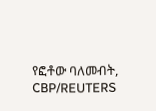የፎቶው ባለመብት, CBP/REUTERS